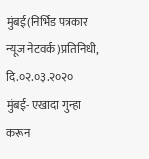मुंबई(निर्भिड पत्रकार न्यूज नेटवर्क)प्रतिनिधी,
दि.०२.०३.२०२०
मुंबई- एखादा गुन्हा करून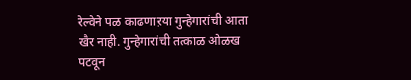रेल्वेने पळ काढणाऱया गुन्हेगारांची आता खैर नाही. गुन्हेगारांची तत्काळ ओळख पटवून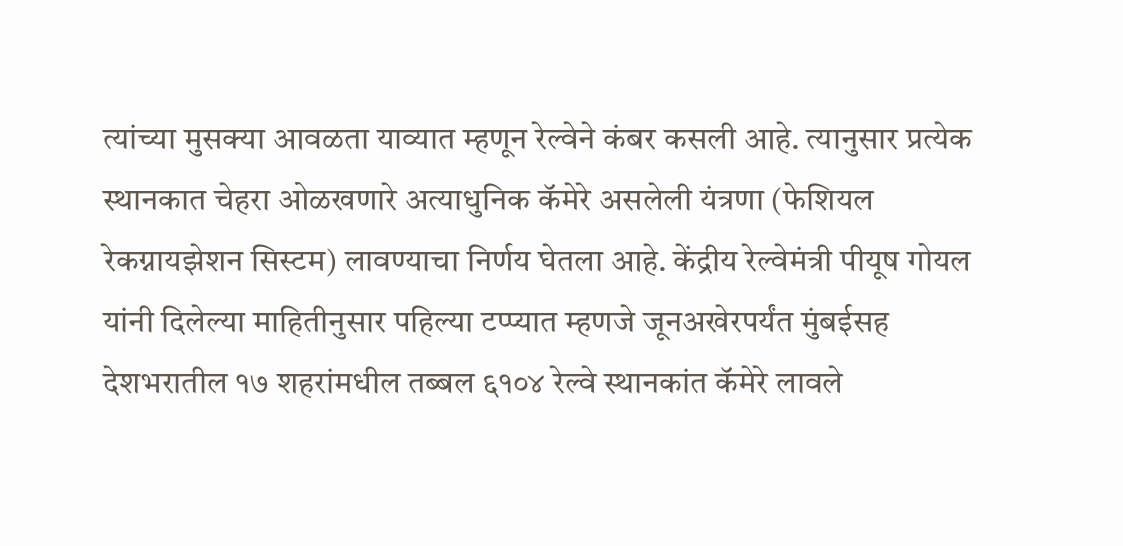त्यांच्या मुसक्या आवळता याव्यात म्हणून रेल्वेने कंबर कसली आहे. त्यानुसार प्रत्येक स्थानकात चेहरा ओळखणारे अत्याधुनिक कॅमेरे असलेली यंत्रणा (फेशियल रेकग्नायझेशन सिस्टम) लावण्याचा निर्णय घेतला आहे. केंद्रीय रेल्वेमंत्री पीयूष गोयल यांनी दिलेल्या माहितीनुसार पहिल्या टप्प्यात म्हणजे जूनअखेरपर्यंत मुंबईसह देशभरातील १७ शहरांमधील तब्बल ६१०४ रेल्वे स्थानकांत कॅमेरे लावले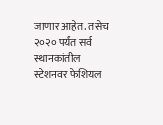जाणार आहेत. तसेच २०२० पर्यंत सर्व स्थानकांतील स्टेशनवर फेशियल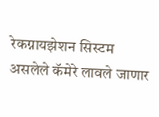रेकग्नायझेशन सिस्टम असलेले कॅमेरे लावले जाणार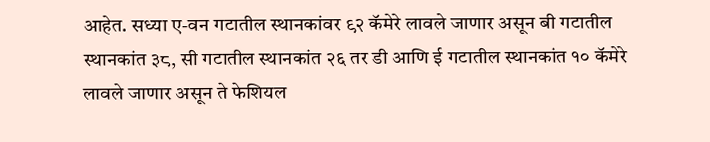आहेत. सध्या ए-वन गटातील स्थानकांवर ९२ कॅमेरे लावले जाणार असून बी गटातील स्थानकांत ३८, सी गटातील स्थानकांत २६ तर डी आणि ई गटातील स्थानकांत १० कॅमेरे लावले जाणार असून ते फेशियल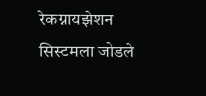रेकग्नायझेशन सिस्टमला जोडले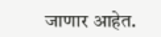जाणार आहेत.